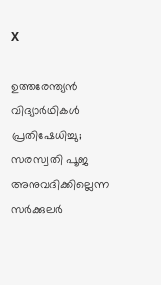X

ഉത്തരേന്ത്യന്‍ വിദ്യാര്‍ഥികള്‍ പ്രതിഷേധിച്ചു; സരസ്വതി പൂജ അനുവദിക്കില്ലെന്ന സര്‍ക്കുലര്‍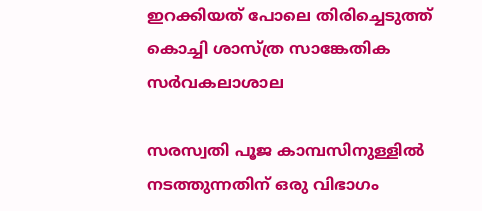ഇറക്കിയത് പോലെ തിരിച്ചെടുത്ത് കൊച്ചി ശാസ്ത്ര സാങ്കേതിക സര്‍വകലാശാല

സരസ്വതി പൂജ കാമ്പസിനുള്ളില്‍ നടത്തുന്നതിന് ഒരു വിഭാഗം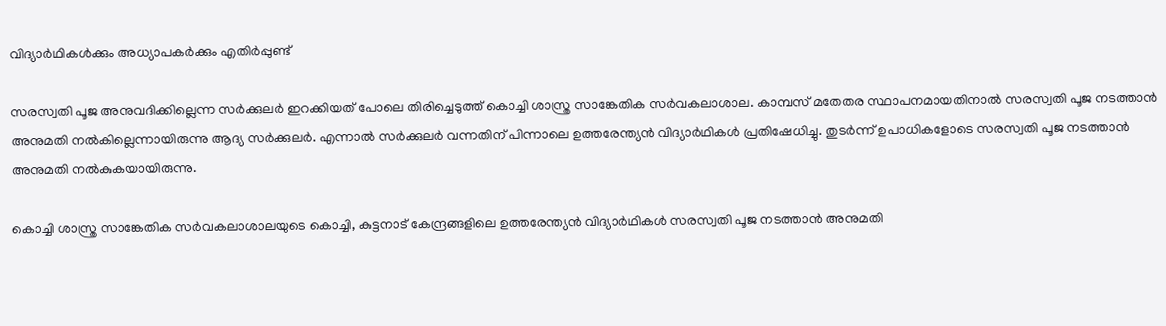വിദ്യാര്‍ഥികള്‍ക്കും അധ്യാപകര്‍ക്കും എതിര്‍പ്പുണ്ട്

സരസ്വതി പൂജ അനുവദിക്കില്ലെന്ന സര്‍ക്കുലര്‍ ഇറക്കിയത് പോലെ തിരിച്ചെടുത്ത് കൊച്ചി ശാസ്ത്ര സാങ്കേതിക സര്‍വകലാശാല. കാമ്പസ് മതേതര സ്ഥാപനമായതിനാല്‍ സരസ്വതി പൂജ നടത്താന്‍ അനുമതി നല്‍കില്ലെന്നായിരുന്നു ആദ്യ സര്‍ക്കുലര്‍. എന്നാല്‍ സര്‍ക്കുലര്‍ വന്നതിന് പിന്നാലെ ഉത്തരേന്ത്യന്‍ വിദ്യാര്‍ഥികള്‍ പ്രതിഷേധിച്ചു. തുടര്‍ന്ന് ഉപാധികളോടെ സരസ്വതി പൂജ നടത്താന്‍ അനുമതി നല്‍കുകയായിരുന്നു.

കൊച്ചി ശാസ്ത്ര സാങ്കേതിക സര്‍വകലാശാലയുടെ കൊച്ചി, കുട്ടനാട് കേന്ദ്രങ്ങളിലെ ഉത്തരേന്ത്യന്‍ വിദ്യാര്‍ഥികള്‍ സരസ്വതി പൂജ നടത്താന്‍ അനുമതി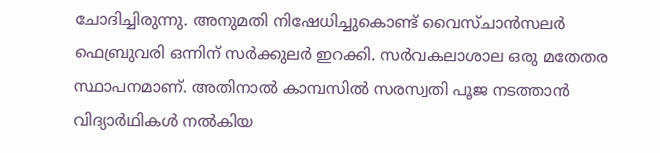ചോദിച്ചിരുന്നു. അനുമതി നിഷേധിച്ചുകൊണ്ട് വൈസ്ചാന്‍സലര്‍ ഫെബ്രുവരി ഒന്നിന് സര്‍ക്കുലര്‍ ഇറക്കി. സര്‍വകലാശാല ഒരു മതേതര സ്ഥാപനമാണ്. അതിനാല്‍ കാമ്പസില്‍ സരസ്വതി പൂജ നടത്താന്‍ വിദ്യാര്‍ഥികള്‍ നല്‍കിയ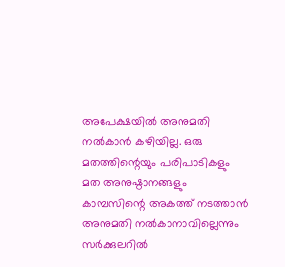അപേക്ഷയില്‍ അനുമതി നല്‍കാന്‍ കഴിയില്ല. ഒരു മതത്തിന്റെയും പരിപാടികളും മത അനുഷ്ഠാനങ്ങളും കാമ്പസിന്റെ അകത്ത് നടത്താന്‍ അനുമതി നല്‍കാനാവില്ലെന്നും സര്‍ക്കുലറില്‍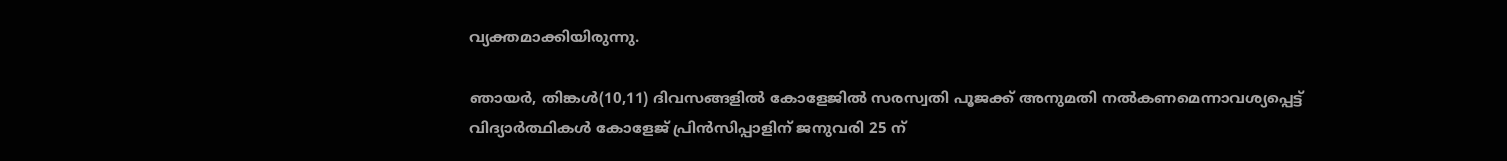വ്യക്തമാക്കിയിരുന്നു.

ഞായര്‍, തിങ്കള്‍(10,11) ദിവസങ്ങളില്‍ കോളേജില്‍ സരസ്വതി പൂജക്ക് അനുമതി നല്‍കണമെന്നാവശ്യപ്പെട്ട് വിദ്യാര്‍ത്ഥികള്‍ കോളേജ് പ്രിന്‍സിപ്പാളിന് ജനുവരി 25 ന്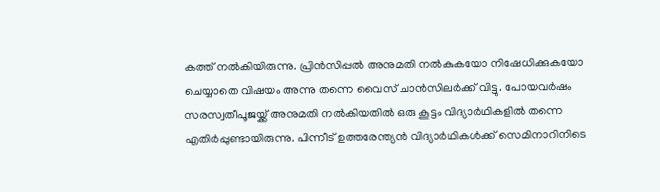കത്ത് നല്‍കിയിരുന്നു. പ്രിന്‍സിപ്പല്‍ അനുമതി നല്‍കുകയോ നിഷേധിക്കുകയോ ചെയ്യാതെ വിഷയം അന്നു തന്നെ വൈസ് ചാന്‍സിലര്‍ക്ക് വിട്ടു. പോയവര്‍ഷം സരസ്വതീപൂജയ്ക്ക് അനുമതി നല്‍കിയതില്‍ ഒരു കൂട്ടം വിദ്യാര്‍ഥികളില്‍ തന്നെ എതിര്‍പ്പുണ്ടായിരുന്നു. പിന്നീട് ഉത്തരേന്ത്യന്‍ വിദ്യാര്‍ഥികള്‍ക്ക് സെമിനാറിനിടെ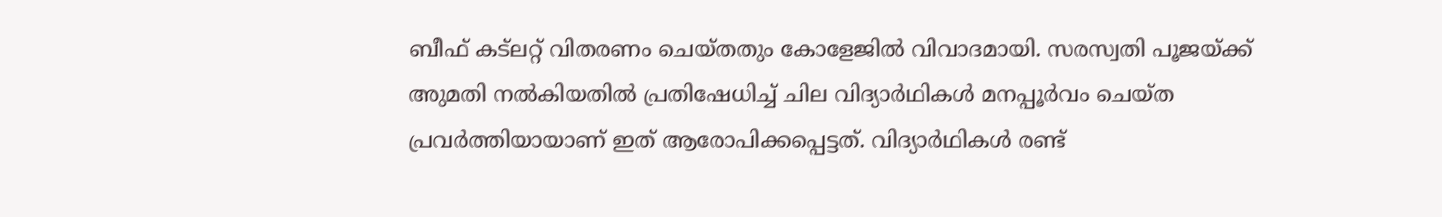ബീഫ് കട്‌ലറ്റ് വിതരണം ചെയ്തതും കോളേജില്‍ വിവാദമായി. സരസ്വതി പൂജയ്ക്ക് അുമതി നല്‍കിയതില്‍ പ്രതിഷേധിച്ച് ചില വിദ്യാര്‍ഥികള്‍ മനപ്പൂര്‍വം ചെയ്ത പ്രവര്‍ത്തിയായാണ് ഇത് ആരോപിക്കപ്പെട്ടത്. വിദ്യാര്‍ഥികള്‍ രണ്ട്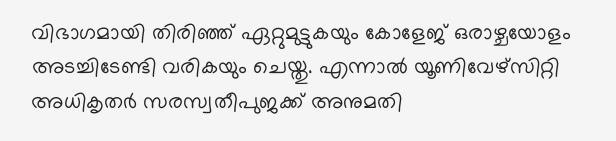വിഭാഗമായി തിരിഞ്ഞ് ഏറ്റുമുട്ടുകയും കോളേജ് ഒരാഴ്ചയോളം അടച്ചിടേണ്ടി വരികയും ചെയ്തു. എന്നാല്‍ യൂണിവേഴ്‌സിറ്റി അധികൃതര്‍ സരസ്വതീപുജക്ക് അനുമതി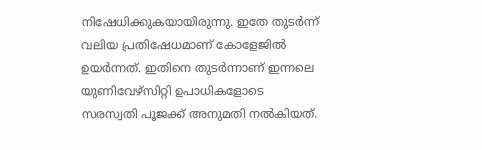നിഷേധിക്കുകയായിരുന്നു. ഇതേ തുടര്‍ന്ന് വലിയ പ്രതിഷേധമാണ് കോളേജില്‍ ഉയര്‍ന്നത്. ഇതിനെ തുടര്‍ന്നാണ് ഇന്നലെ യുണിവേഴ്‌സിറ്റി ഉപാധികളോടെ സരസ്വതി പൂജക്ക് അനുമതി നല്‍കിയത്.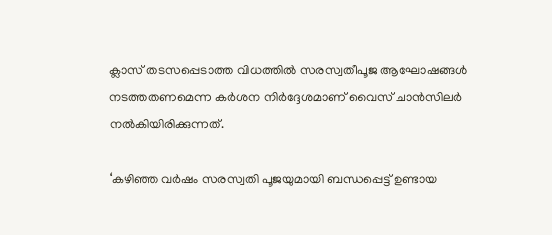ക്ലാസ് തടസപ്പെടാത്ത വിധത്തില്‍ സരസ്വതീപൂജ ആഘോഷങ്ങള്‍ നടത്തതണമെന്ന കര്‍ശന നിര്‍ദ്ദേശമാണ് വൈസ് ചാന്‍സിലര്‍ നല്‍കിയിരിക്കുന്നത്.

‘കഴിഞ്ഞ വര്‍ഷം സരസ്വതി പൂജയുമായി ബന്ധപ്പെട്ട് ഉണ്ടായ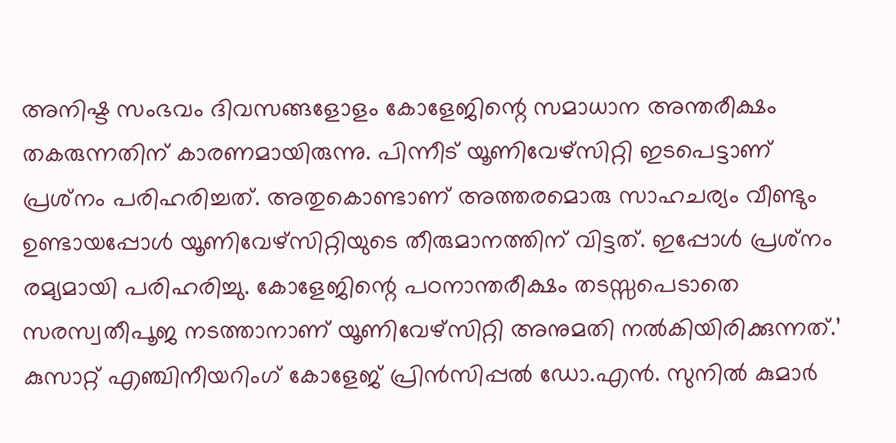അനിഷ്ട സംഭവം ദിവസങ്ങളോളം കോളേജിന്റെ സമാധാന അന്തരീക്ഷം തകരുന്നതിന് കാരണമായിരുന്നു. പിന്നീട് യൂണിവേഴ്‌സിറ്റി ഇടപെട്ടാണ് പ്രശ്‌നം പരിഹരിച്ചത്. അതുകൊണ്ടാണ് അത്തരമൊരു സാഹചര്യം വീണ്ടും ഉണ്ടായപ്പോള്‍ യൂണിവേഴ്‌സിറ്റിയുടെ തീരുമാനത്തിന് വിട്ടത്. ഇപ്പോള്‍ പ്രശ്‌നം രമ്യമായി പരിഹരിച്ചു. കോളേജിന്റെ പഠനാന്തരീക്ഷം തടസ്സപെടാതെ സരസ്വതീപൂജ നടത്താനാണ് യൂണിവേഴ്‌സിറ്റി അനുമതി നല്‍കിയിരിക്കുന്നത്.’ കുസാറ്റ് എഞ്ചിനീയറിംഗ് കോളേജ് പ്രിന്‍സിപ്പല്‍ ഡോ.എന്‍. സുനില്‍ കുമാര്‍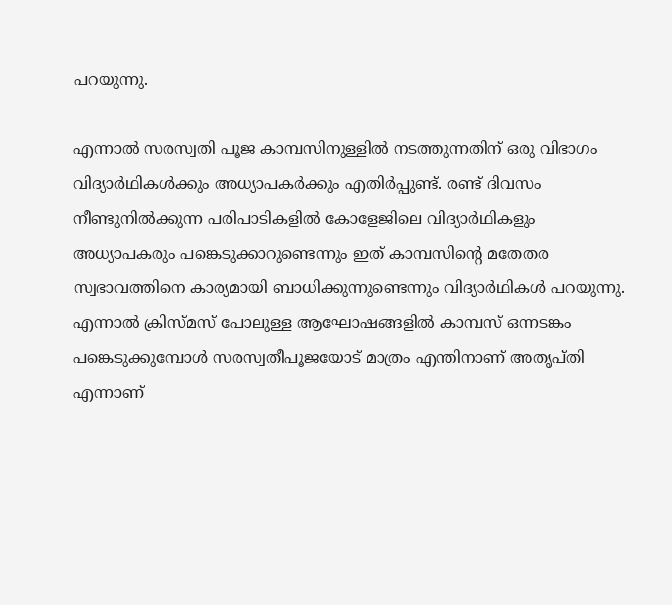പറയുന്നു.

എന്നാല്‍ സരസ്വതി പൂജ കാമ്പസിനുള്ളില്‍ നടത്തുന്നതിന് ഒരു വിഭാഗം വിദ്യാര്‍ഥികള്‍ക്കും അധ്യാപകര്‍ക്കും എതിര്‍പ്പുണ്ട്. രണ്ട് ദിവസം നീണ്ടുനില്‍ക്കുന്ന പരിപാടികളില്‍ കോളേജിലെ വിദ്യാര്‍ഥികളും അധ്യാപകരും പങ്കെടുക്കാറുണ്ടെന്നും ഇത് കാമ്പസിന്റെ മതേതര സ്വഭാവത്തിനെ കാര്യമായി ബാധിക്കുന്നുണ്ടെന്നും വിദ്യാര്‍ഥികള്‍ പറയുന്നു. എന്നാല്‍ ക്രിസ്മസ് പോലുള്ള ആഘോഷങ്ങളില്‍ കാമ്പസ് ഒന്നടങ്കം പങ്കെടുക്കുമ്പോള്‍ സരസ്വതീപൂജയോട് മാത്രം എന്തിനാണ് അതൃപ്തി എന്നാണ്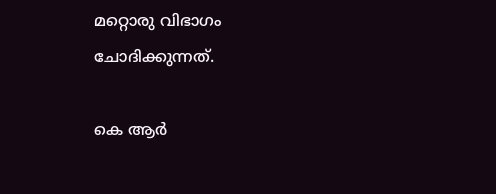മറ്റൊരു വിഭാഗം ചോദിക്കുന്നത്.

കെ ആര്‍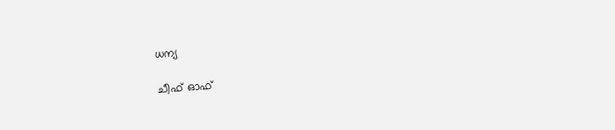ധന്യ

ചീഫ് ഓഫ്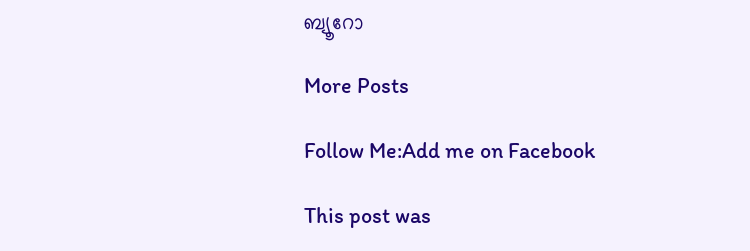ബ്യൂറോ

More Posts

Follow Me:Add me on Facebook

This post was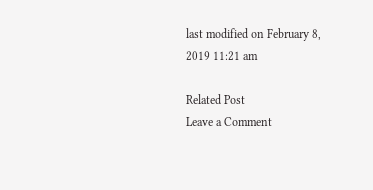last modified on February 8, 2019 11:21 am

Related Post
Leave a Comment